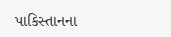પાકિસ્તાનના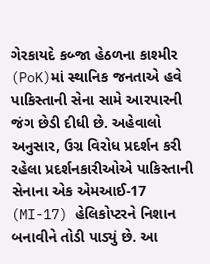ગેરકાયદે કબ્જા હેઠળના કાશ્મીર (PoK)માં સ્થાનિક જનતાએ હવે પાકિસ્તાની સેના સામે આરપારની જંગ છેડી દીધી છે. અહેવાલો અનુસાર, ઉગ્ર વિરોધ પ્રદર્શન કરી રહેલા પ્રદર્શનકારીઓએ પાકિસ્તાની સેનાના એક એમઆઈ-17 (MI-17) હેલિકોપ્ટરને નિશાન બનાવીને તોડી પાડ્યું છે. આ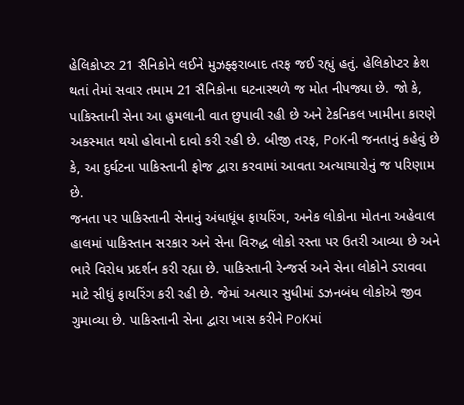હેલિકોપ્ટર 21 સૈનિકોને લઈને મુઝફ્ફરાબાદ તરફ જઈ રહ્યું હતું. હેલિકોપ્ટર ક્રેશ થતાં તેમાં સવાર તમામ 21 સૈનિકોના ઘટનાસ્થળે જ મોત નીપજ્યા છે. જો કે, પાકિસ્તાની સેના આ હુમલાની વાત છુપાવી રહી છે અને ટેકનિકલ ખામીના કારણે અકસ્માત થયો હોવાનો દાવો કરી રહી છે. બીજી તરફ, PoKની જનતાનું કહેવું છે કે, આ દુર્ઘટના પાકિસ્તાની ફોજ દ્વારા કરવામાં આવતા અત્યાચારોનું જ પરિણામ છે.
જનતા પર પાકિસ્તાની સેનાનું અંધાધૂંધ ફાયરિંગ, અનેક લોકોના મોતના અહેવાલ
હાલમાં પાકિસ્તાન સરકાર અને સેના વિરુદ્ધ લોકો રસ્તા પર ઉતરી આવ્યા છે અને ભારે વિરોધ પ્રદર્શન કરી રહ્યા છે. પાકિસ્તાની રેન્જર્સ અને સેના લોકોને ડરાવવા માટે સીધું ફાયરિંગ કરી રહી છે. જેમાં અત્યાર સુધીમાં ડઝનબંધ લોકોએ જીવ ગુમાવ્યા છે. પાકિસ્તાની સેના દ્વારા ખાસ કરીને PoKમાં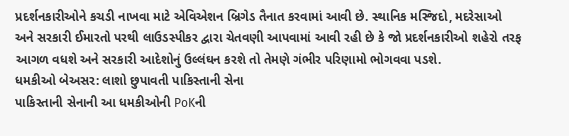પ્રદર્શનકારીઓને કચડી નાખવા માટે એવિએશન બ્રિગેડ તૈનાત કરવામાં આવી છે. સ્થાનિક મસ્જિદો, મદરેસાઓ અને સરકારી ઈમારતો પરથી લાઉડસ્પીકર દ્વારા ચેતવણી આપવામાં આવી રહી છે કે જો પ્રદર્શનકારીઓ શહેરો તરફ આગળ વધશે અને સરકારી આદેશોનું ઉલ્લંઘન કરશે તો તેમણે ગંભીર પરિણામો ભોગવવા પડશે.
ધમકીઓ બેઅસર: લાશો છુપાવતી પાકિસ્તાની સેના
પાકિસ્તાની સેનાની આ ધમકીઓની PoKની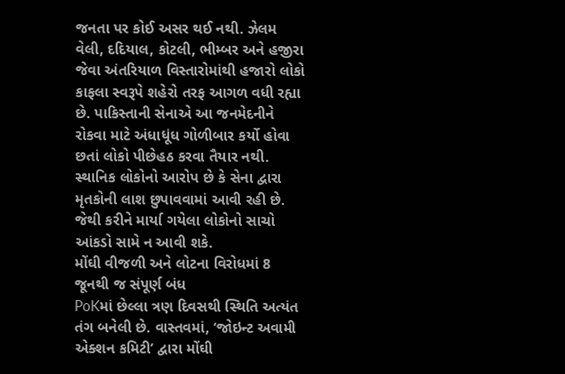જનતા પર કોઈ અસર થઈ નથી. ઝેલમ વેલી, દદિયાલ, કોટલી, ભીમ્બર અને હજીરા જેવા અંતરિયાળ વિસ્તારોમાંથી હજારો લોકો કાફલા સ્વરૂપે શહેરો તરફ આગળ વધી રહ્યા છે. પાકિસ્તાની સેનાએ આ જનમેદનીને રોકવા માટે અંધાધૂંધ ગોળીબાર કર્યો હોવા છતાં લોકો પીછેહઠ કરવા તૈયાર નથી. સ્થાનિક લોકોનો આરોપ છે કે સેના દ્વારા મૃતકોની લાશ છુપાવવામાં આવી રહી છે. જેથી કરીને માર્યા ગયેલા લોકોનો સાચો આંકડો સામે ન આવી શકે.
મોંઘી વીજળી અને લોટના વિરોધમાં 8 જૂનથી જ સંપૂર્ણ બંધ
PoKમાં છેલ્લા ત્રણ દિવસથી સ્થિતિ અત્યંત તંગ બનેલી છે. વાસ્તવમાં, ‘જોઇન્ટ અવામી એક્શન કમિટી’ દ્વારા મોંઘી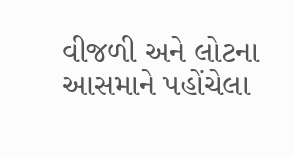વીજળી અને લોટના આસમાને પહોંચેલા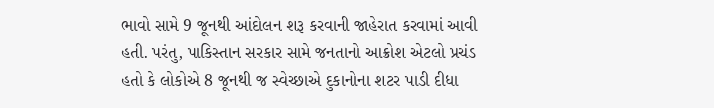ભાવો સામે 9 જૂનથી આંદોલન શરૂ કરવાની જાહેરાત કરવામાં આવી હતી. પરંતુ, પાકિસ્તાન સરકાર સામે જનતાનો આક્રોશ એટલો પ્રચંડ હતો કે લોકોએ 8 જૂનથી જ સ્વેચ્છાએ દુકાનોના શટર પાડી દીધા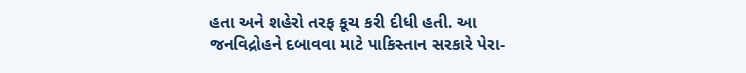હતા અને શહેરો તરફ કૂચ કરી દીધી હતી. આ જનવિદ્રોહને દબાવવા માટે પાકિસ્તાન સરકારે પેરા-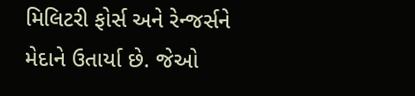મિલિટરી ફોર્સ અને રેન્જર્સને મેદાને ઉતાર્યા છે. જેઓ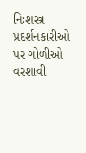નિઃશસ્ત્ર પ્રદર્શનકારીઓ પર ગોળીઓ વરશાવી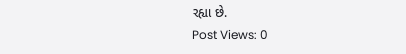રહ્યા છે.
Post Views: 0